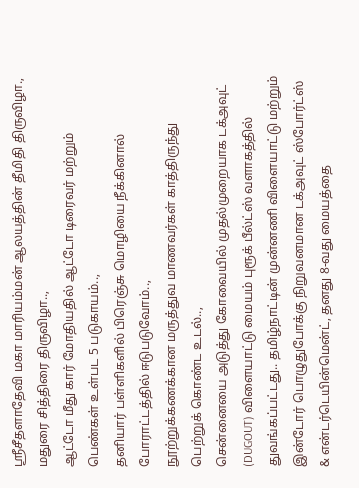ஸ்ரீசீதளாதேவி மகா மாரியம்மன் ஆலயத்தின் தீமிதி திருவிழா.,
மதுரை சித்திரை திருவிழா..,
ஆட்டோ மீது கார் மோதியதில் ஆட்டோ டிரைவர் மற்றும் பெண்கள் உள்பட 5 படுகாயம்..,
தனியார் பள்ளிகளில் பிரெஞ்சு மொழியை நீக்கினால் போராட்டத்தில் ஈடுபடுவோம்..,
நூற்றுக்கணக்கான மருத்துவ மாணவர்கள் காத்திருந்து பெற்றுக் கொண்ட உடல்..,
சென்னையை அடுத்து கோவையில் முதல்முறையாக டக்அவுட் (DUGOUT) விளையாட்டு மையம் புரூக் பீல்ட்ஸ் வளாகத்தில் துவங்கப்பட்டது.. தமிழ்நாட்டின் முன்னணி விளையாட்டு மற்றும் இன்டோர் பொழுதுபோக்கு நிறுவனமான டக்அவுட் ஸ்போர்ட்ஸ் & என்டர்டெயின்மென்ட், தனது 8-வது மையத்தை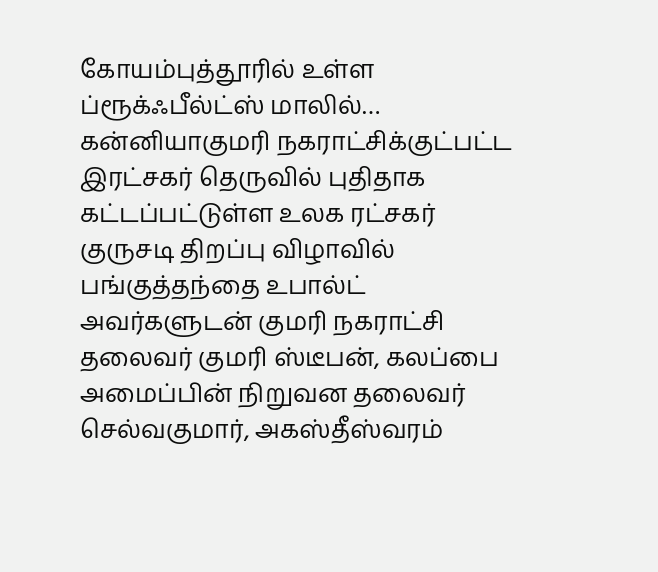கோயம்புத்தூரில் உள்ள ப்ரூக்ஃபீல்ட்ஸ் மாலில்…
கன்னியாகுமரி நகராட்சிக்குட்பட்ட இரட்சகர் தெருவில் புதிதாக கட்டப்பட்டுள்ள உலக ரட்சகர் குருசடி திறப்பு விழாவில் பங்குத்தந்தை உபால்ட் அவர்களுடன் குமரி நகராட்சி தலைவர் குமரி ஸ்டீபன், கலப்பை அமைப்பின் நிறுவன தலைவர் செல்வகுமார், அகஸ்தீஸ்வரம்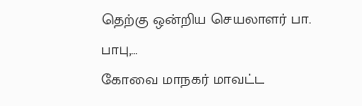தெற்கு ஒன்றிய செயலாளர் பா. பாபு,…
கோவை மாநகர் மாவட்ட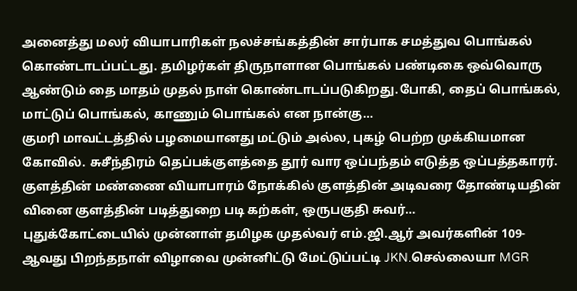அனைத்து மலர் வியாபாரிகள் நலச்சங்கத்தின் சார்பாக சமத்துவ பொங்கல் கொண்டாடப்பட்டது. தமிழர்கள் திருநாளான பொங்கல் பண்டிகை ஒவ்வொரு ஆண்டும் தை மாதம் முதல் நாள் கொண்டாடப்படுகிறது.போகி, தைப் பொங்கல், மாட்டுப் பொங்கல், காணும் பொங்கல் என நான்கு…
குமரி மாவட்டத்தில் பழமையானது மட்டும் அல்ல, புகழ் பெற்ற முக்கியமான கோவில். சுசீந்திரம் தெப்பக்குளத்தை தூர் வார ஒப்பந்தம் எடுத்த ஒப்பத்தகாரர். குளத்தின் மண்ணை வியாபாரம் நோக்கில் குளத்தின் அடிவரை தோண்டியதின் வினை குளத்தின் படித்துறை படி கற்கள், ஒருபகுதி சுவர்…
புதுக்கோட்டையில் முன்னாள் தமிழக முதல்வர் எம்.ஜி.ஆர் அவர்களின் 109-ஆவது பிறந்தநாள் விழாவை முன்னிட்டு மேட்டுப்பட்டி JKN.செல்லையா MGR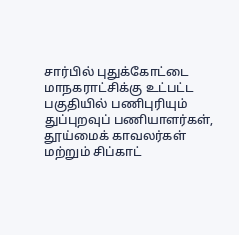சார்பில் புதுக்கோட்டை மாநகராட்சிக்கு உட்பட்ட பகுதியில் பணிபுரியும் துப்புறவுப் பணியாளர்கள், தூய்மைக் காவலர்கள் மற்றும் சிப்காட்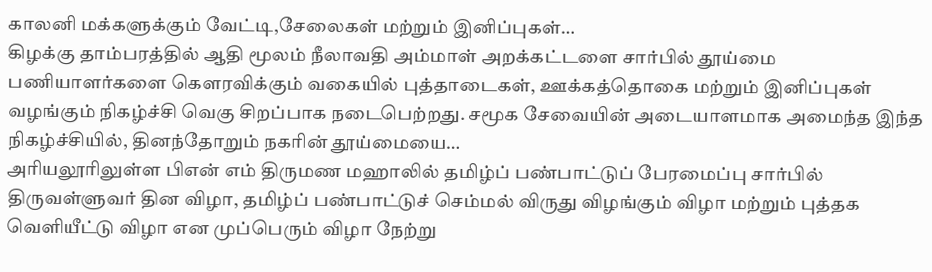காலனி மக்களுக்கும் வேட்டி,சேலைகள் மற்றும் இனிப்புகள்…
கிழக்கு தாம்பரத்தில் ஆதி மூலம் நீலாவதி அம்மாள் அறக்கட்டளை சார்பில் தூய்மை பணியாளர்களை கௌரவிக்கும் வகையில் புத்தாடைகள், ஊக்கத்தொகை மற்றும் இனிப்புகள் வழங்கும் நிகழ்ச்சி வெகு சிறப்பாக நடைபெற்றது. சமூக சேவையின் அடையாளமாக அமைந்த இந்த நிகழ்ச்சியில், தினந்தோறும் நகரின் தூய்மையை…
அரியலூரிலுள்ள பிஎன் எம் திருமண மஹாலில் தமிழ்ப் பண்பாட்டுப் பேரமைப்பு சார்பில் திருவள்ளுவர் தின விழா, தமிழ்ப் பண்பாட்டுச் செம்மல் விருது விழங்கும் விழா மற்றும் புத்தக வெளியீட்டு விழா என முப்பெரும் விழா நேற்று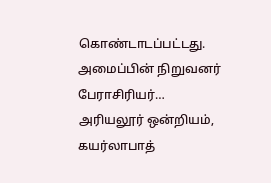கொண்டாடப்பட்டது. அமைப்பின் நிறுவனர் பேராசிரியர்…
அரியலூர் ஒன்றியம், கயர்லாபாத்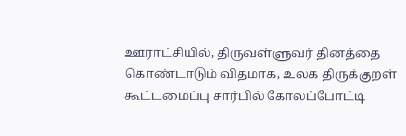ஊராட்சியில், திருவள்ளுவர் தினத்தை கொண்டாடும் விதமாக, உலக திருக்குறள் கூட்டமைப்பு சார்பில் கோலப்போட்டி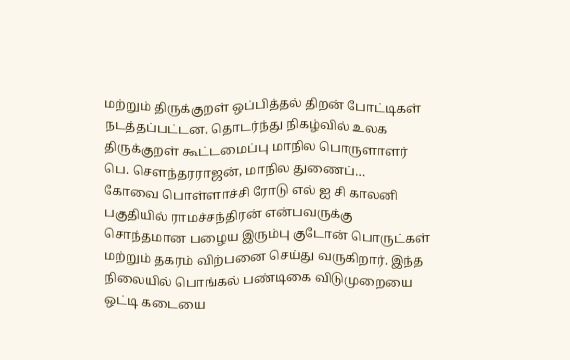மற்றும் திருக்குறள் ஒப்பித்தல் திறன் போட்டிகள் நடத்தப்பட்டன. தொடர்ந்து நிகழ்வில் உலக திருக்குறள் கூட்டமைப்பு மாநில பொருளாளர் பெ. சௌந்தரராஜன், மாநில துணைப்…
கோவை பொள்ளாச்சி ரோடு எல் ஐ சி காலனி பகுதியில் ராமச்சந்திரன் என்பவருக்கு சொந்தமான பழைய இரும்பு குடோன் பொருட்கள் மற்றும் தகரம் விற்பனை செய்து வருகிறார். இந்த நிலையில் பொங்கல் பண்டிகை விடுமுறையை ஒட்டி கடையை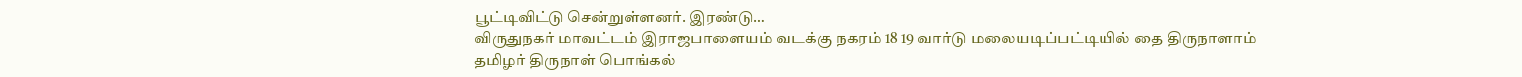பூட்டிவிட்டு சென்றுள்ளனர். இரண்டு…
விருதுநகர் மாவட்டம் இராஜபாளையம் வடக்கு நகரம் 18 19 வார்டு மலையடிப்பட்டியில் தை திருநாளாம் தமிழர் திருநாள் பொங்கல்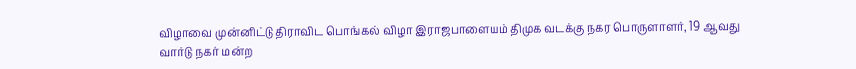விழாவை முன்னிட்டு திராவிட பொங்கல் விழா இராஜபாளையம் திமுக வடக்கு நகர பொருளாளர், 19 ஆவது வார்டு நகர் மன்ற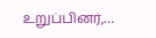உறுப்பினர்,…